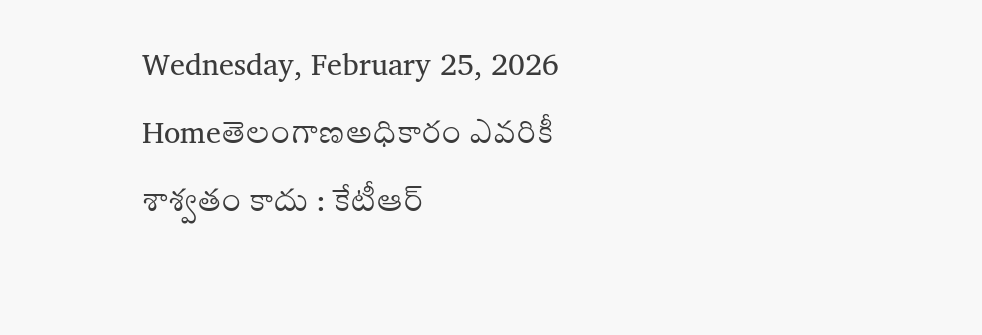Wednesday, February 25, 2026
Homeతెలంగాణఅధికారం ఎవరికీ శాశ్వతం కాదు : కేటీఆర్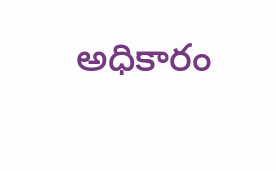అధికారం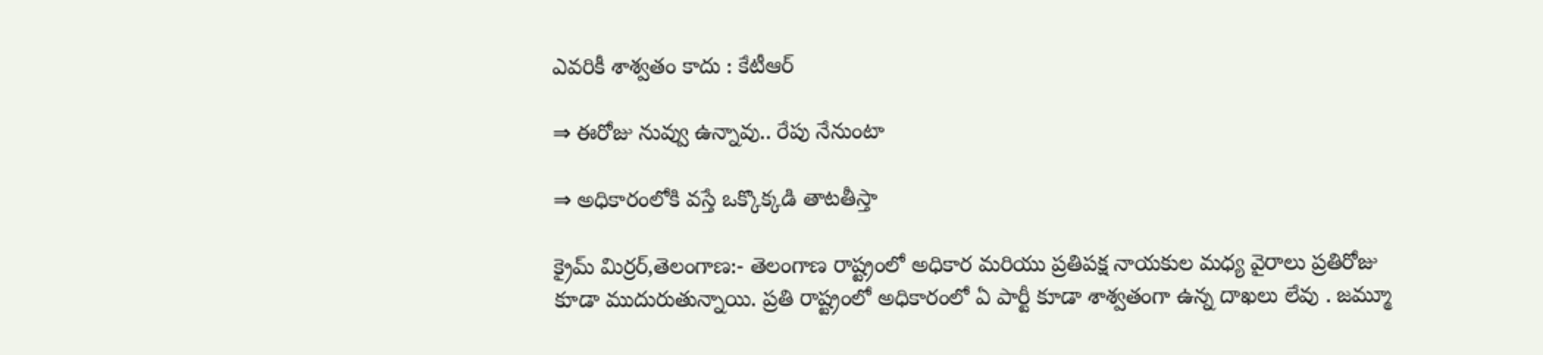ఎవరికీ శాశ్వతం కాదు : కేటీఆర్

⇒ ఈరోజు నువ్వు ఉన్నావు.. రేపు నేనుంటా

⇒ అధికారంలోకి వస్తే ఒక్కొక్కడి తాటతీస్తా

క్రైమ్ మిర్రర్,తెలంగాణ:- తెలంగాణ రాష్ట్రంలో అధికార మరియు ప్రతిపక్ష నాయకుల మధ్య వైరాలు ప్రతిరోజు కూడా ముదురుతున్నాయి. ప్రతి రాష్ట్రంలో అధికారంలో ఏ పార్టీ కూడా శాశ్వతంగా ఉన్న దాఖలు లేవు . జమ్మూ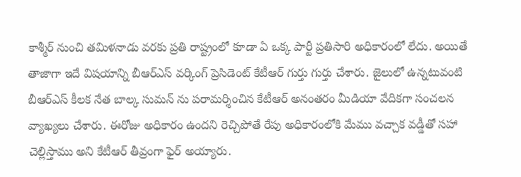కాశ్మీర్ నుంచి తమిళనాడు వరకు ప్రతి రాష్ట్రంలో కూడా ఏ ఒక్క పార్టీ ప్రతిసారి అధికారంలో లేదు. అయితే తాజాగా ఇదే విషయాన్ని బీఆర్ఎస్ వర్కింగ్ ప్రెసిడెంట్ కేటీఆర్ గుర్తు గుర్తు చేశారు. జైలులో ఉన్నటువంటి బీఆర్ఎస్ కీలక నేత బాల్క సుమన్ ను పరామర్శించిన కేటీఆర్ అనంతరం మీడియా వేదికగా సంచలన వ్యాఖ్యలు చేశారు. ఈరోజు అధికారం ఉందని రెచ్చిపోతే రేపు అధికారంలోకి మేము వచ్చాక వడ్డీతో సహా చెల్లిస్తాము అని కేటీఆర్ తీవ్రంగా ఫైర్ అయ్యారు.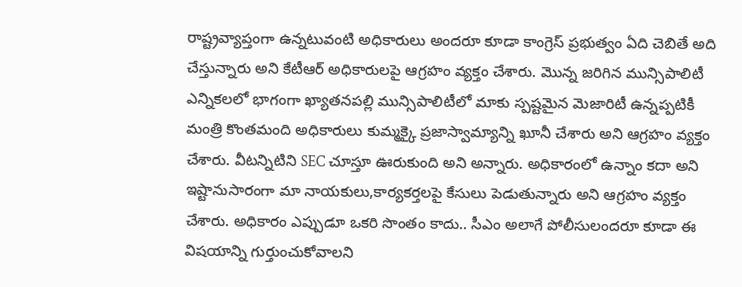రాష్ట్రవ్యాప్తంగా ఉన్నటువంటి అధికారులు అందరూ కూడా కాంగ్రెస్ ప్రభుత్వం ఏది చెబితే అది చేస్తున్నారు అని కేటీఆర్ అధికారులపై ఆగ్రహం వ్యక్తం చేశారు. మొన్న జరిగిన మున్సిపాలిటీ ఎన్నికలలో భాగంగా ఖ్యాతనపల్లి మున్సిపాలిటీలో మాకు స్పష్టమైన మెజారిటీ ఉన్నప్పటికీ మంత్రి కొంతమంది అధికారులు కుమ్మక్కై ప్రజాస్వామ్యాన్ని ఖూనీ చేశారు అని ఆగ్రహం వ్యక్తం చేశారు. వీటన్నిటిని SEC చూస్తూ ఊరుకుంది అని అన్నారు. అధికారంలో ఉన్నాం కదా అని ఇష్టానుసారంగా మా నాయకులు,కార్యకర్తలపై కేసులు పెడుతున్నారు అని ఆగ్రహం వ్యక్తం చేశారు. అధికారం ఎప్పుడూ ఒకరి సొంతం కాదు.. సీఎం అలాగే పోలీసులందరూ కూడా ఈ విషయాన్ని గుర్తుంచుకోవాలని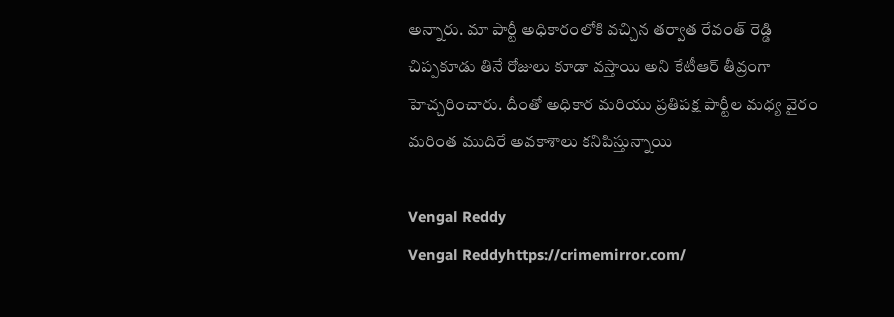అన్నారు. మా పార్టీ అధికారంలోకి వచ్చిన తర్వాత రేవంత్ రెడ్డి చిప్పకూడు తినే రోజులు కూడా వస్తాయి అని కేటీఆర్ తీవ్రంగా హెచ్చరించారు. దీంతో అధికార మరియు ప్రతిపక్ష పార్టీల మధ్య వైరం మరింత ముదిరే అవకాశాలు కనిపిస్తున్నాయి

Vengal Reddy
Vengal Reddyhttps://crimemirror.com/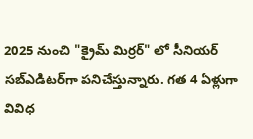2025 నుంచి "క్రైమ్ మిర్రర్" లో సీనియర్ సబ్‌ఎడిటర్‌గా పనిచేస్తున్నారు. గత 4 ఏళ్లుగా వివిధ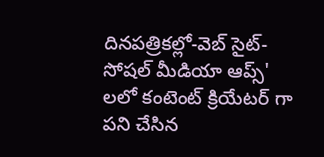దినపత్రికల్లో-వెబ్ సైట్-సోషల్ మీడియా ఆప్స్' లలో కంటెంట్ క్రియేటర్ గా పని చేసిన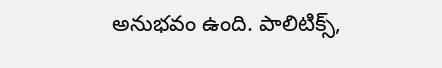అనుభవం ఉంది. పాలిటిక్స్‌,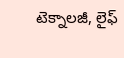టెక్నాలజీ, లైఫ్‌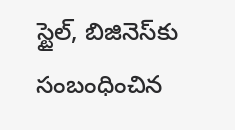స్టైల్‌, బిజినెస్‌కు సంబంధించిన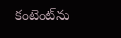కంటెంట్‌ను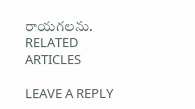రాయగలను.
RELATED ARTICLES

LEAVE A REPLY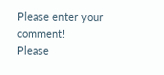Please enter your comment!
Please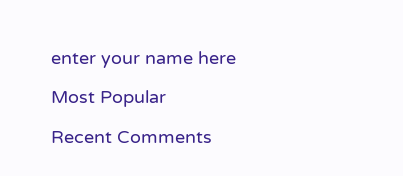enter your name here

Most Popular

Recent Comments